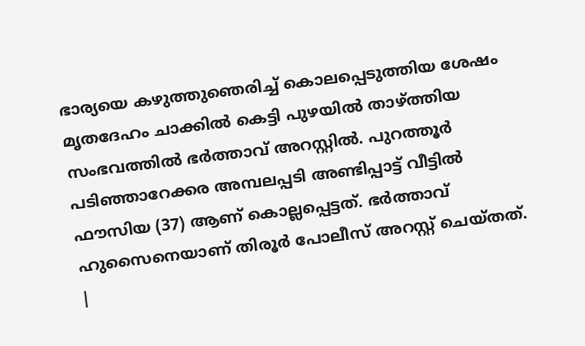ഭാര്യയെ കഴുത്തുഞെരിച്ച് കൊലപ്പെടുത്തിയ ശേഷം മൃതദേഹം ചാക്കിൽ കെട്ടി പുഴയിൽ താഴ്ത്തിയ സംഭവത്തിൽ ഭർത്താവ് അറസ്റ്റിൽ. പുറത്തൂർ പടിഞ്ഞാറേക്കര അമ്പലപ്പടി അണ്ടിപ്പാട്ട് വീട്ടിൽ ഫൗസിയ (37) ആണ് കൊല്ലപ്പെട്ടത്. ഭർത്താവ് ഹുസൈനെയാണ് തിരൂർ പോലീസ് അറസ്റ്റ് ചെയ്തത്.
|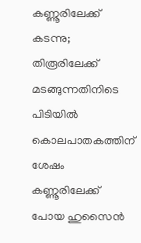കണ്ണൂരിലേക്ക് കടന്നു; തിരൂരിലേക്ക് മടങ്ങുന്നതിനിടെ പിടിയിൽ
കൊലപാതകത്തിന് ശേഷം കണ്ണൂരിലേക്ക് പോയ ഹുസൈൻ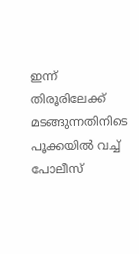ഇന്ന് തിരൂരിലേക്ക് മടങ്ങുന്നതിനിടെ പൂക്കയിൽ വച്ച് പോലീസ്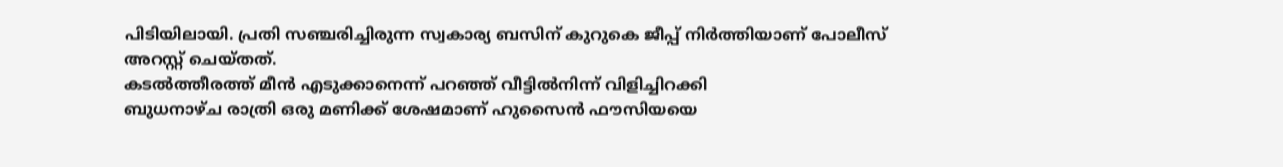പിടിയിലായി. പ്രതി സഞ്ചരിച്ചിരുന്ന സ്വകാര്യ ബസിന് കുറുകെ ജീപ്പ് നിർത്തിയാണ് പോലീസ് അറസ്റ്റ് ചെയ്തത്.
കടൽത്തീരത്ത് മീൻ എടുക്കാനെന്ന് പറഞ്ഞ് വീട്ടിൽനിന്ന് വിളിച്ചിറക്കി
ബുധനാഴ്ച രാത്രി ഒരു മണിക്ക് ശേഷമാണ് ഹുസൈൻ ഫൗസിയയെ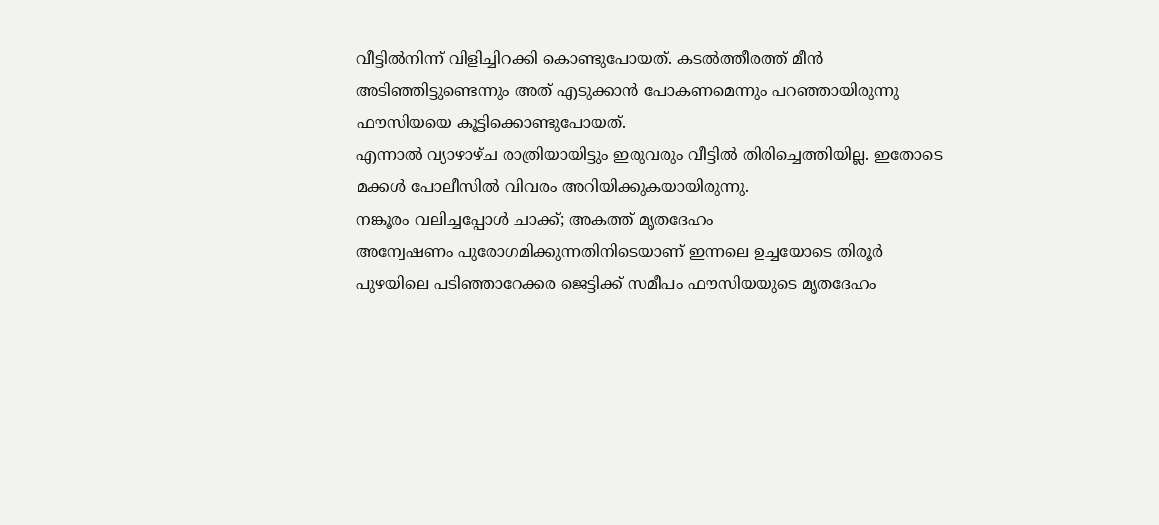വീട്ടിൽനിന്ന് വിളിച്ചിറക്കി കൊണ്ടുപോയത്. കടൽത്തീരത്ത് മീൻ അടിഞ്ഞിട്ടുണ്ടെന്നും അത് എടുക്കാൻ പോകണമെന്നും പറഞ്ഞായിരുന്നു ഫൗസിയയെ കൂട്ടിക്കൊണ്ടുപോയത്.
എന്നാൽ വ്യാഴാഴ്ച രാത്രിയായിട്ടും ഇരുവരും വീട്ടിൽ തിരിച്ചെത്തിയില്ല. ഇതോടെ മക്കൾ പോലീസിൽ വിവരം അറിയിക്കുകയായിരുന്നു.
നങ്കൂരം വലിച്ചപ്പോൾ ചാക്ക്; അകത്ത് മൃതദേഹം
അന്വേഷണം പുരോഗമിക്കുന്നതിനിടെയാണ് ഇന്നലെ ഉച്ചയോടെ തിരൂർ പുഴയിലെ പടിഞ്ഞാറേക്കര ജെട്ടിക്ക് സമീപം ഫൗസിയയുടെ മൃതദേഹം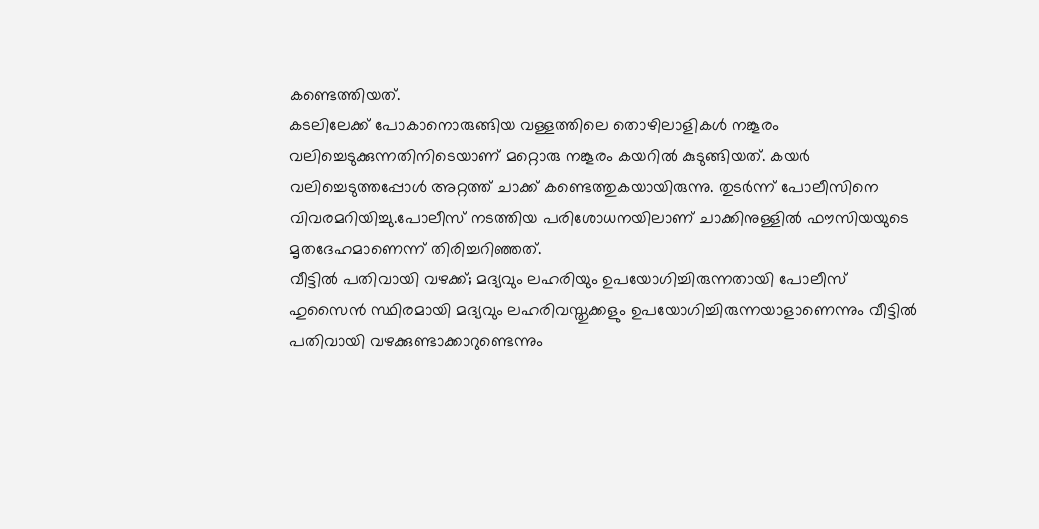കണ്ടെത്തിയത്.
കടലിലേക്ക് പോകാനൊരുങ്ങിയ വള്ളത്തിലെ തൊഴിലാളികൾ നങ്കൂരം വലിച്ചെടുക്കുന്നതിനിടെയാണ് മറ്റൊരു നങ്കൂരം കയറിൽ കുടുങ്ങിയത്. കയർ വലിച്ചെടുത്തപ്പോൾ അറ്റത്ത് ചാക്ക് കണ്ടെത്തുകയായിരുന്നു. തുടർന്ന് പോലീസിനെ വിവരമറിയിച്ചു.പോലീസ് നടത്തിയ പരിശോധനയിലാണ് ചാക്കിനുള്ളിൽ ഫൗസിയയുടെ മൃതദേഹമാണെന്ന് തിരിച്ചറിഞ്ഞത്.
വീട്ടിൽ പതിവായി വഴക്ക്; മദ്യവും ലഹരിയും ഉപയോഗിച്ചിരുന്നതായി പോലീസ്
ഹുസൈൻ സ്ഥിരമായി മദ്യവും ലഹരിവസ്തുക്കളും ഉപയോഗിച്ചിരുന്നയാളാണെന്നും വീട്ടിൽ പതിവായി വഴക്കുണ്ടാക്കാറുണ്ടെന്നും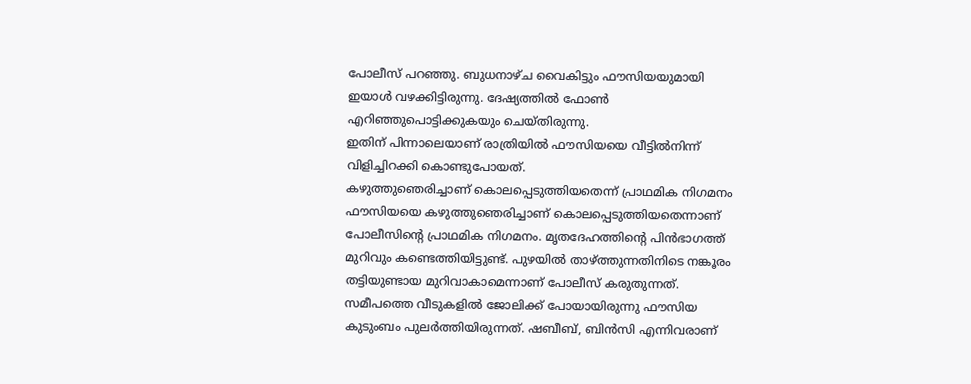പോലീസ് പറഞ്ഞു. ബുധനാഴ്ച വൈകിട്ടും ഫൗസിയയുമായി ഇയാൾ വഴക്കിട്ടിരുന്നു. ദേഷ്യത്തിൽ ഫോൺ എറിഞ്ഞുപൊട്ടിക്കുകയും ചെയ്തിരുന്നു.
ഇതിന് പിന്നാലെയാണ് രാത്രിയിൽ ഫൗസിയയെ വീട്ടിൽനിന്ന് വിളിച്ചിറക്കി കൊണ്ടുപോയത്.
കഴുത്തുഞെരിച്ചാണ് കൊലപ്പെടുത്തിയതെന്ന് പ്രാഥമിക നിഗമനം
ഫൗസിയയെ കഴുത്തുഞെരിച്ചാണ് കൊലപ്പെടുത്തിയതെന്നാണ് പോലീസിന്റെ പ്രാഥമിക നിഗമനം. മൃതദേഹത്തിന്റെ പിൻഭാഗത്ത് മുറിവും കണ്ടെത്തിയിട്ടുണ്ട്. പുഴയിൽ താഴ്ത്തുന്നതിനിടെ നങ്കൂരം തട്ടിയുണ്ടായ മുറിവാകാമെന്നാണ് പോലീസ് കരുതുന്നത്.
സമീപത്തെ വീടുകളിൽ ജോലിക്ക് പോയായിരുന്നു ഫൗസിയ കുടുംബം പുലർത്തിയിരുന്നത്. ഷബീബ്, ബിൻസി എന്നിവരാണ്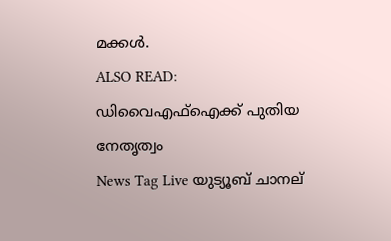മക്കൾ.
ALSO READ: ഡിവൈഎഫ്ഐക്ക് പുതിയ നേതൃത്വം
News Tag Live യുട്യൂബ് ചാനല്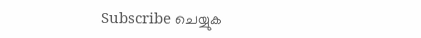Subscribe ചെയ്യുക